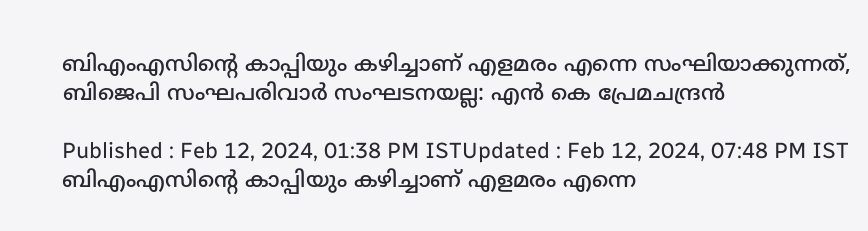ബിഎംഎസിന്റെ കാപ്പിയും കഴിച്ചാണ് എളമരം എന്നെ സംഘിയാക്കുന്നത്, ബിജെപി സംഘപരിവാർ സംഘടനയല്ല: എൻ കെ പ്രേമചന്ദ്രന്‍

Published : Feb 12, 2024, 01:38 PM ISTUpdated : Feb 12, 2024, 07:48 PM IST
ബിഎംഎസിന്റെ കാപ്പിയും കഴിച്ചാണ് എളമരം എന്നെ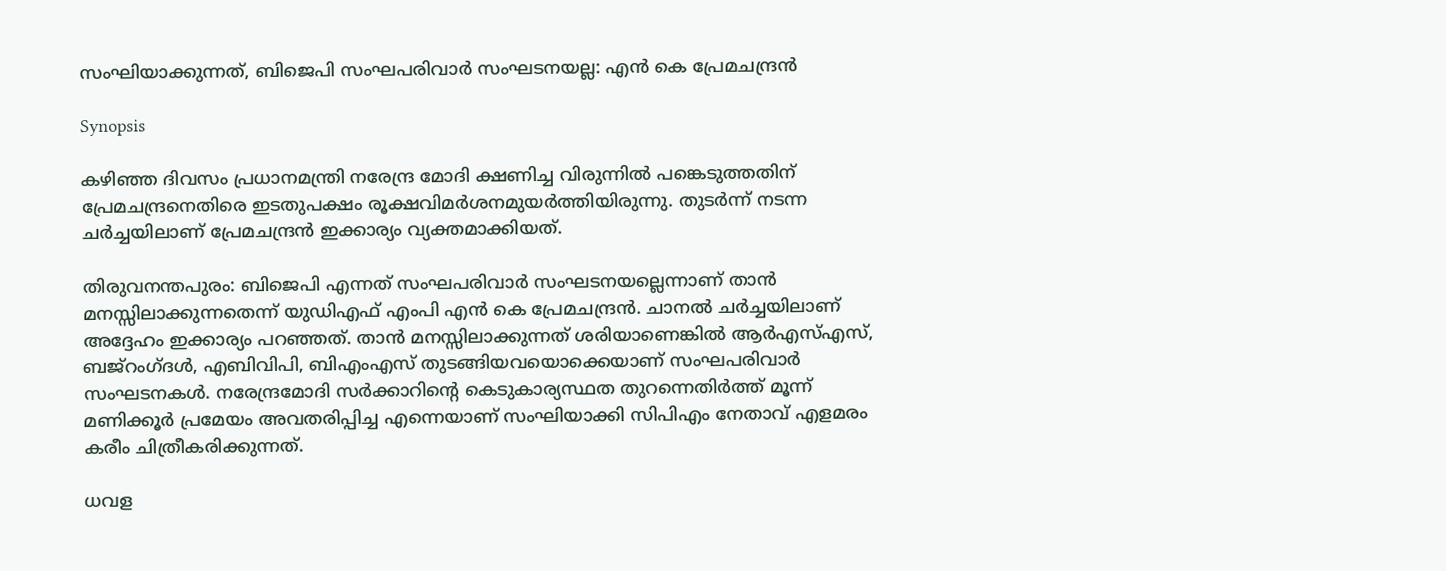സംഘിയാക്കുന്നത്, ബിജെപി സംഘപരിവാർ സംഘടനയല്ല: എൻ കെ പ്രേമചന്ദ്രന്‍

Synopsis

കഴിഞ്ഞ ദിവസം പ്രധാനമന്ത്രി നരേന്ദ്ര മോദി ക്ഷണിച്ച വിരുന്നിൽ പങ്കെടുത്തതിന് പ്രേമചന്ദ്രനെതിരെ ഇടതുപക്ഷം രൂക്ഷവിമർശനമുയർത്തിയിരുന്നു. തുടർന്ന് നടന്ന ചർച്ചയിലാണ് പ്രേമചന്ദ്രൻ ഇക്കാര്യം വ്യക്തമാക്കിയത്.

തിരുവനന്തപുരം: ബിജെപി എന്നത് സംഘപരിവാർ സംഘടനയല്ലെന്നാണ് താൻ മനസ്സിലാക്കുന്നതെന്ന് യുഡിഎഫ് എംപി എൻ കെ പ്രേമചന്ദ്രൻ. ചാനൽ ചർച്ചയിലാണ് അദ്ദേഹം ഇക്കാര്യം പറഞ്ഞത്. താൻ മനസ്സിലാക്കുന്നത് ശരിയാണെങ്കിൽ ആർഎസ്എസ്, ബജ്റംഗ്ദൾ, എബിവിപി, ബിഎംഎസ് തുടങ്ങിയവയൊക്കെയാണ് സംഘപരിവാർ സംഘടനകൾ. നരേന്ദ്രമോദി സർക്കാറിന്റെ കെടുകാര്യസ്ഥത തുറന്നെതിർത്ത് മൂന്ന് മണിക്കൂർ പ്രമേയം അവതരിപ്പിച്ച എന്നെയാണ് സംഘിയാക്കി സിപിഎം നേതാവ് എളമരം കരീം ചിത്രീകരിക്കുന്നത്.

ധവള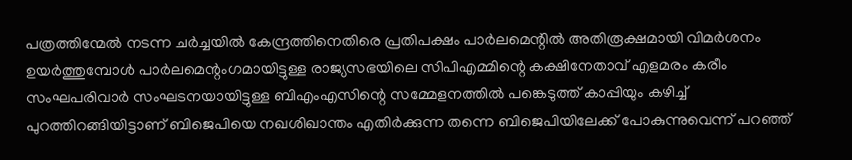പത്രത്തിന്മേൽ നടന്ന ചർച്ചയിൽ കേന്ദ്രത്തിനെതിരെ പ്രതിപക്ഷം പാർലമെന്റിൽ അതിരൂക്ഷമായി വിമർശനം ഉയർത്തുമ്പോൾ പാർലമെന്റംഗമായിട്ടുള്ള രാജ്യസഭയിലെ സിപിഎമ്മിന്റെ കക്ഷിനേതാവ് എളമരം കരീം സംഘപരിവാർ സംഘടനയായിട്ടുള്ള ബിഎംഎസിന്റെ സമ്മേളനത്തിൽ പങ്കെടുത്ത് കാപ്പിയും കഴിച്ച് പുറത്തിറങ്ങിയിട്ടാണ് ബിജെപിയെ നഖശിഖാന്തം എതിർക്കുന്ന തന്നെ ബിജെപിയിലേക്ക് പോകുന്നുവെന്ന് പറഞ്ഞ്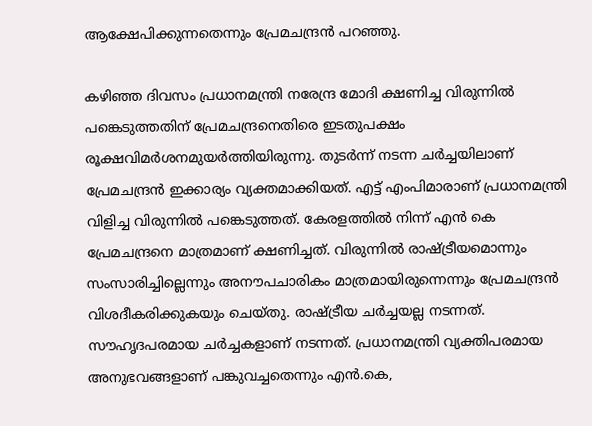ആക്ഷേപിക്കുന്നതെന്നും പ്രേമചന്ദ്രൻ പറഞ്ഞു.

കഴിഞ്ഞ ദിവസം പ്രധാനമന്ത്രി നരേന്ദ്ര മോദി ക്ഷണിച്ച വിരുന്നിൽ പങ്കെടുത്തതിന് പ്രേമചന്ദ്രനെതിരെ ഇടതുപക്ഷം രൂക്ഷവിമർശനമുയർത്തിയിരുന്നു. തുടർന്ന് നടന്ന ചർച്ചയിലാണ് പ്രേമചന്ദ്രൻ ഇക്കാര്യം വ്യക്തമാക്കിയത്. എട്ട് എംപിമാരാണ് പ്രധാനമന്ത്രി വിളിച്ച വിരുന്നിൽ പങ്കെടുത്തത്. കേരളത്തിൽ നിന്ന് എൻ കെ പ്രേമചന്ദ്രനെ മാത്രമാണ് ക്ഷണിച്ചത്. വിരുന്നിൽ രാഷ്ട്രീയമൊന്നും സംസാരിച്ചില്ലെന്നും അനൗപചാരികം മാത്രമായിരുന്നെന്നും പ്രേമചന്ദ്രൻ വിശദീകരിക്കുകയും ചെയ്തു. രാഷ്ട്രീയ ചർച്ചയല്ല നടന്നത്. സൗഹൃദപരമായ ചർച്ചകളാണ് നടന്നത്. പ്രധാനമന്ത്രി വ്യക്തിപരമായ അനുഭവങ്ങളാണ് പങ്കുവച്ചതെന്നും എൻ.കെ,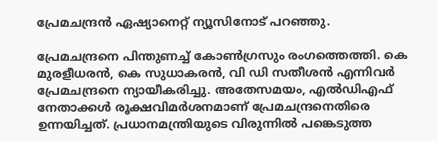പ്രേമചന്ദ്രൻ ഏഷ്യാനെറ്റ് ന്യൂസിനോട് പറഞ്ഞു.

പ്രേമചന്ദ്രനെ പിന്തുണച്ച് കോൺഗ്രസും രംഗത്തെത്തി. കെ മുരളീധരൻ, കെ സുധാകരൻ, വി ഡി സതീശൻ എന്നിവർ പ്രേമചന്ദ്രനെ ന്യായീകരിച്ചു. അതേസമയം, എൽഡിഎഫ് നേതാക്കൾ രൂക്ഷവിമർശനമാണ് പ്രേമചന്ദ്രനെതിരെ ഉന്നയിച്ചത്. പ്രധാനമന്ത്രിയുടെ വിരുന്നില്‍ പങ്കെടുത്ത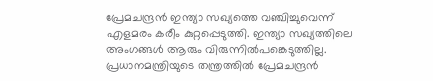പ്രേമചന്ദ്രൻ ഇന്ത്യാ സഖ്യത്തെ വഞ്ചിച്ചുവെന്ന് എളമരം കരീം കുറ്റപ്പെടുത്തി. ഇന്ത്യാ സഖ്യത്തിലെ അംഗങ്ങൾ ആരും വിരുന്നില്‍പങ്കെടുത്തില്ല. പ്രധാനമന്ത്രിയുടെ തന്ത്രത്തിൽ പ്രേമചന്ദ്രൻ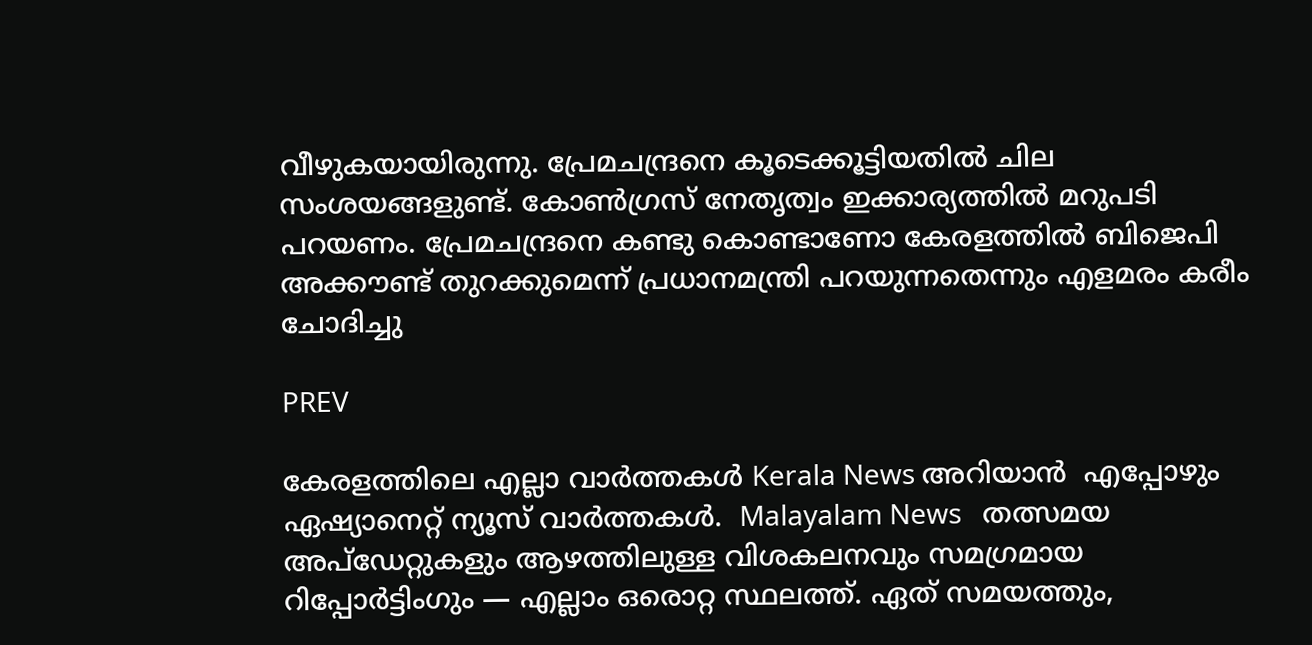വീഴുകയായിരുന്നു. പ്രേമചന്ദ്രനെ കൂടെക്കൂട്ടിയതിൽ ചില സംശയങ്ങളുണ്ട്. കോൺഗ്രസ് നേതൃത്വം ഇക്കാര്യത്തിൽ മറുപടി പറയണം. പ്രേമചന്ദ്രനെ കണ്ടു കൊണ്ടാണോ കേരളത്തിൽ ബിജെപി അക്കൗണ്ട് തുറക്കുമെന്ന് പ്രധാനമന്ത്രി പറയുന്നതെന്നും എളമരം കരീം ചോദിച്ചു

PREV

കേരളത്തിലെ എല്ലാ വാർത്തകൾ Kerala News അറിയാൻ  എപ്പോഴും ഏഷ്യാനെറ്റ് ന്യൂസ് വാർത്തകൾ.  Malayalam News   തത്സമയ അപ്‌ഡേറ്റുകളും ആഴത്തിലുള്ള വിശകലനവും സമഗ്രമായ റിപ്പോർട്ടിംഗും — എല്ലാം ഒരൊറ്റ സ്ഥലത്ത്. ഏത് സമയത്തും,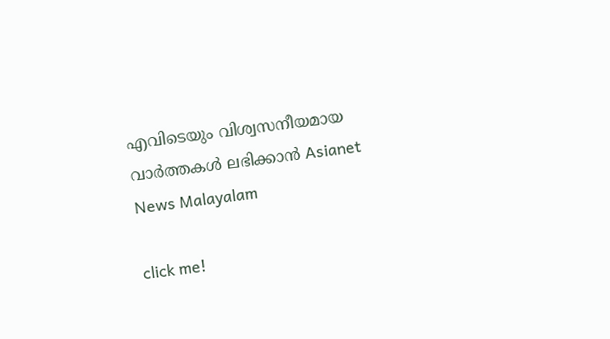എവിടെയും വിശ്വസനീയമായ വാർത്തകൾ ലഭിക്കാൻ Asianet News Malayalam

click me!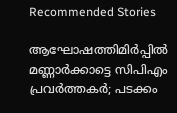Recommended Stories

ആഘോഷത്തിമിർപ്പിൽ മണ്ണാർക്കാട്ടെ സിപിഎം പ്രവർത്തകർ; പടക്കം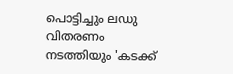പൊട്ടിച്ചും ലഡു വിതരണം നടത്തിയും 'കടക്ക്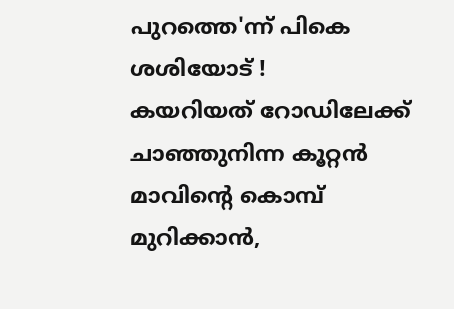പുറത്തെ'ന്ന് പികെ ശശിയോട് !
കയറിയത് റോഡിലേക്ക് ചാഞ്ഞുനിന്ന കൂറ്റൻ മാവിന്‍റെ കൊമ്പ് മുറിക്കാൻ,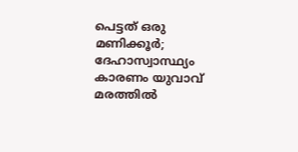പെട്ടത് ഒരു മണിക്കൂർ; ദേഹാസ്വാസ്ഥ്യം കാരണം യുവാവ് മരത്തിൽ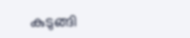കുടുങ്ങി